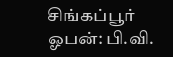சிங்கப்பூர் ஓபன்: பி.வி.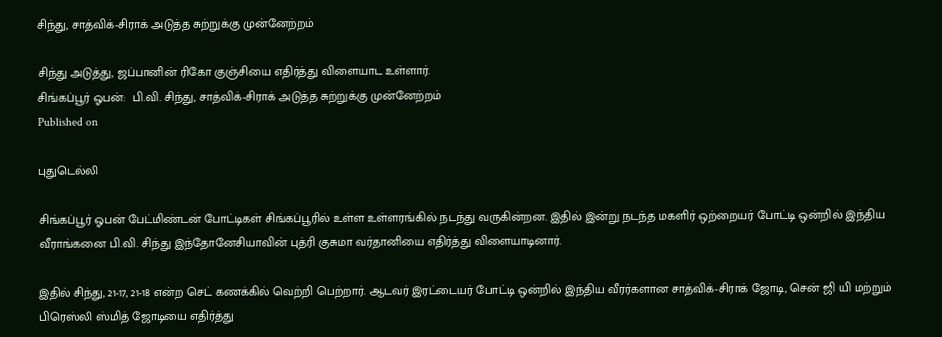சிந்து, சாத்விக்-சிராக் அடுத்த சுற்றுக்கு முன்னேற்றம்

சிந்து அடுத்து, ஜப்பானின் ரிகோ குஞ்சியை எதிர்த்து விளையாட உள்ளார்.
சிங்கப்பூர் ஓபன்:  பி.வி. சிந்து, சாத்விக்-சிராக் அடுத்த சுற்றுக்கு முன்னேற்றம்
Published on

புதுடெல்லி

சிங்கப்பூர் ஓபன் பேட்மிண்டன் போட்டிகள் சிங்கப்பூரில் உள்ள உள்ளரங்கில் நடந்து வருகின்றன. இதில் இன்று நடந்த மகளிர் ஒற்றையர் போட்டி ஒன்றில் இந்திய வீராங்கனை பி.வி. சிந்து இந்தோனேசியாவின் புத்ரி குசுமா வர்தானியை எதிர்த்து விளையாடினார்.

இதில் சிந்து, 21-17, 21-18 என்ற செட் கணக்கில் வெற்றி பெற்றார். ஆடவர் இரட்டையர் போட்டி ஒன்றில் இந்திய வீரர்களான சாத்விக்-சிராக் ஜோடி, சென் ஜி யி மற்றும் பிரெஸ்லி ஸ்மித் ஜோடியை எதிர்த்து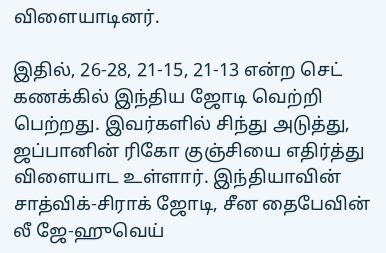விளையாடினர்.

இதில், 26-28, 21-15, 21-13 என்ற செட் கணக்கில் இந்திய ஜோடி வெற்றி பெற்றது. இவர்களில் சிந்து அடுத்து, ஜப்பானின் ரிகோ குஞ்சியை எதிர்த்து விளையாட உள்ளார். இந்தியாவின் சாத்விக்-சிராக் ஜோடி, சீன தைபேவின் லீ ஜே-ஹுவெய்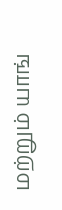மற்றும் யாங்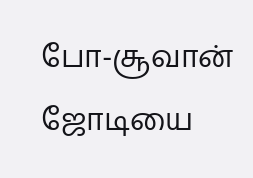போ-சூவான் ஜோடியை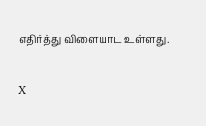எதிர்த்து விளையாட உள்ளது.

X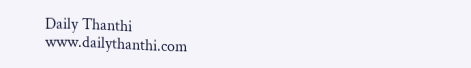Daily Thanthi
www.dailythanthi.com